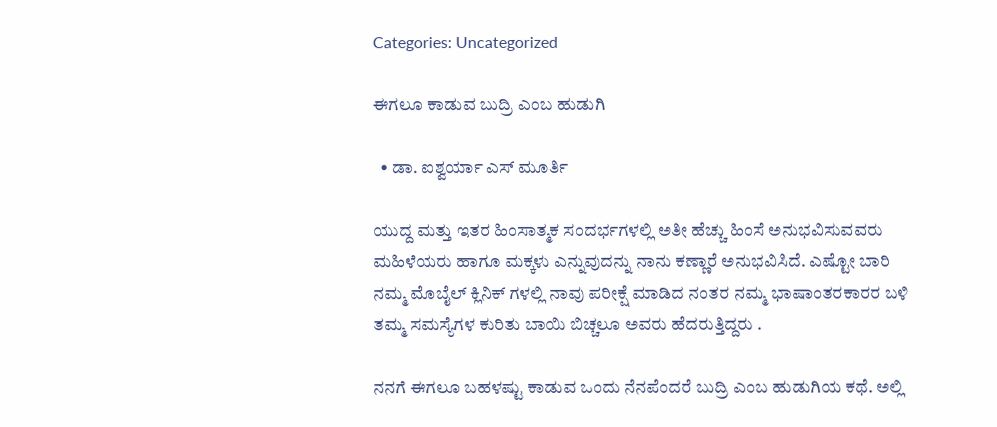Categories: Uncategorized

ಈಗಲೂ ಕಾಡುವ ಬುದ್ರಿ ಎಂಬ ಹುಡುಗಿ

  • ಡಾ. ಐಶ್ವರ್ಯಾ ಎಸ್ ಮೂರ್ತಿ

ಯುದ್ದ ಮತ್ತು ಇತರ ಹಿಂಸಾತ್ಮಕ ಸಂದರ್ಭಗಳಲ್ಲಿ ಅತೀ ಹೆಚ್ಚು ಹಿಂಸೆ ಅನುಭವಿಸುವವರು ಮಹಿಳೆಯರು ಹಾಗೂ ಮಕ್ಕಳು ಎನ್ನುವುದನ್ನು ನಾನು ಕಣ್ಣಾರೆ ಅನುಭವಿಸಿದೆ. ಎಷ್ಟೋ ಬಾರಿ ನಮ್ಮ ಮೊಬೈಲ್ ಕ್ಲಿನಿಕ್ ಗಳಲ್ಲಿ ನಾವು ಪರೀಕ್ಷೆ ಮಾಡಿದ ನಂತರ ನಮ್ಮ ಭಾಷಾಂತರಕಾರರ ಬಳಿ ತಮ್ಮ ಸಮಸ್ಯೆಗಳ ಕುರಿತು ಬಾಯಿ ಬಿಚ್ಚಲೂ ಅವರು ಹೆದರುತ್ತಿದ್ದರು .

ನನಗೆ ಈಗಲೂ ಬಹಳಷ್ಟು ಕಾಡುವ ಒಂದು ನೆನಪೆಂದರೆ ಬುದ್ರಿ ಎಂಬ ಹುಡುಗಿಯ ಕಥೆ. ಅಲ್ಲಿ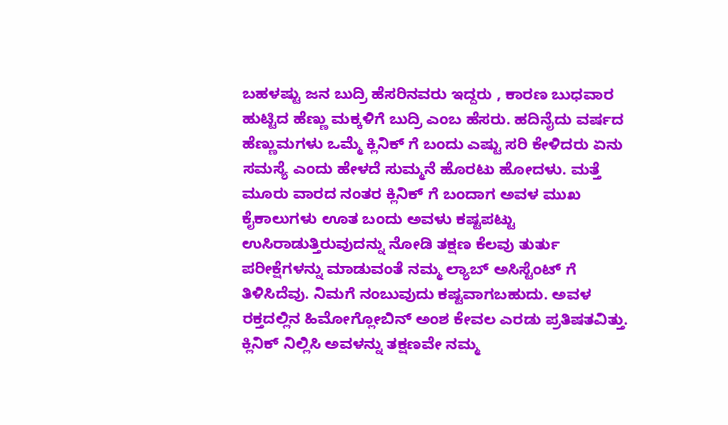ಬಹಳಷ್ಟು ಜನ ಬುದ್ರಿ ಹೆಸರಿನವರು ಇದ್ದರು , ಕಾರಣ ಬುಧವಾರ ಹುಟ್ಟಿದ ಹೆಣ್ಣು ಮಕ್ಕಳಿಗೆ ಬುದ್ರಿ ಎಂಬ ಹೆಸರು. ಹದಿನೈದು ವರ್ಷದ ಹೆಣ್ಣುಮಗಳು ಒಮ್ಮೆ ಕ್ಲಿನಿಕ್ ಗೆ ಬಂದು ಎಷ್ಟು ಸರಿ ಕೇಳಿದರು ಏನು ಸಮಸ್ಯೆ ಎಂದು ಹೇಳದೆ ಸುಮ್ಮನೆ ಹೊರಟು ಹೋದಳು. ಮತ್ತೆ ಮೂರು ವಾರದ ನಂತರ ಕ್ಲಿನಿಕ್ ಗೆ ಬಂದಾಗ ಅವಳ ಮುಖ ಕೈಕಾಲುಗಳು ಊತ ಬಂದು ಅವಳು ಕಷ್ಟಪಟ್ಟು ಉಸಿರಾಡುತ್ತಿರುವುದನ್ನು ನೋಡಿ ತಕ್ಷಣ ಕೆಲವು ತುರ್ತು ಪರೀಕ್ಷೆಗಳನ್ನು ಮಾಡುವಂತೆ ನಮ್ಮ ಲ್ಯಾಬ್ ಅಸಿಸ್ಟೆಂಟ್ ಗೆ ತಿಳಿಸಿದೆವು. ನಿಮಗೆ ನಂಬುವುದು ಕಷ್ಟವಾಗಬಹುದು. ಅವಳ ರಕ್ತದಲ್ಲಿನ ಹಿಮೋಗ್ಲೋಬಿನ್ ಅಂಶ ಕೇವಲ ಎರಡು ಪ್ರತಿಷತವಿತ್ತು. ಕ್ಲಿನಿಕ್ ನಿಲ್ಲಿಸಿ ಅವಳನ್ನು ತಕ್ಷಣವೇ ನಮ್ಮ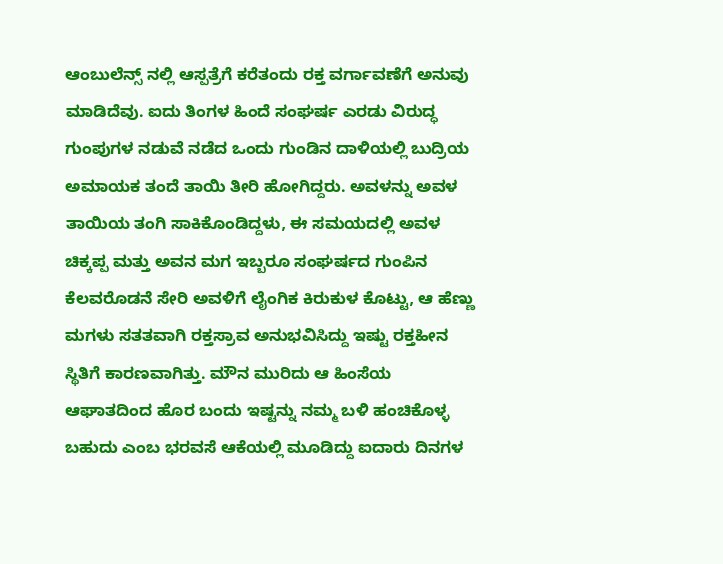ಆಂಬುಲೆನ್ಸ್ ನಲ್ಲಿ ಆಸ್ಪತ್ರೆಗೆ ಕರೆತಂದು ರಕ್ತ ವರ್ಗಾವಣೆಗೆ ಅನುವು ಮಾಡಿದೆವು. ಐದು ತಿಂಗಳ ಹಿಂದೆ ಸಂಘರ್ಷ ಎರಡು ವಿರುದ್ಧ ಗುಂಪುಗಳ ನಡುವೆ ನಡೆದ ಒಂದು ಗುಂಡಿನ ದಾಳಿಯಲ್ಲಿ ಬುದ್ರಿಯ ಅಮಾಯಕ ತಂದೆ ತಾಯಿ ತೀರಿ ಹೋಗಿದ್ದರು. ಅವಳನ್ನು ಅವಳ ತಾಯಿಯ ತಂಗಿ ಸಾಕಿಕೊಂಡಿದ್ದಳು, ಈ ಸಮಯದಲ್ಲಿ ಅವಳ ಚಿಕ್ಕಪ್ಪ ಮತ್ತು ಅವನ ಮಗ ಇಬ್ಬರೂ ಸಂಘರ್ಷದ ಗುಂಪಿನ ಕೆಲವರೊಡನೆ ಸೇರಿ ಅವಳಿಗೆ ಲೈಂಗಿಕ ಕಿರುಕುಳ ಕೊಟ್ಟು, ಆ ಹೆಣ್ಣು ಮಗಳು ಸತತವಾಗಿ ರಕ್ತಸ್ರಾವ ಅನುಭವಿಸಿದ್ದು ಇಷ್ಟು ರಕ್ತಹೀನ ಸ್ಥಿತಿಗೆ ಕಾರಣವಾಗಿತ್ತು. ಮೌನ ಮುರಿದು ಆ ಹಿಂಸೆಯ ಆಘಾತದಿಂದ ಹೊರ ಬಂದು ಇಷ್ಟನ್ನು ನಮ್ಮ ಬಳಿ ಹಂಚಿಕೊಳ್ಳ ಬಹುದು ಎಂಬ ಭರವಸೆ ಆಕೆಯಲ್ಲಿ ಮೂಡಿದ್ದು ಐದಾರು ದಿನಗಳ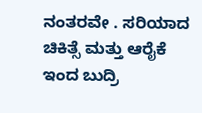ನಂತರವೇ . ಸರಿಯಾದ ಚಿಕಿತ್ಸೆ ಮತ್ತು ಆರೈಕೆ ಇಂದ ಬುದ್ರಿ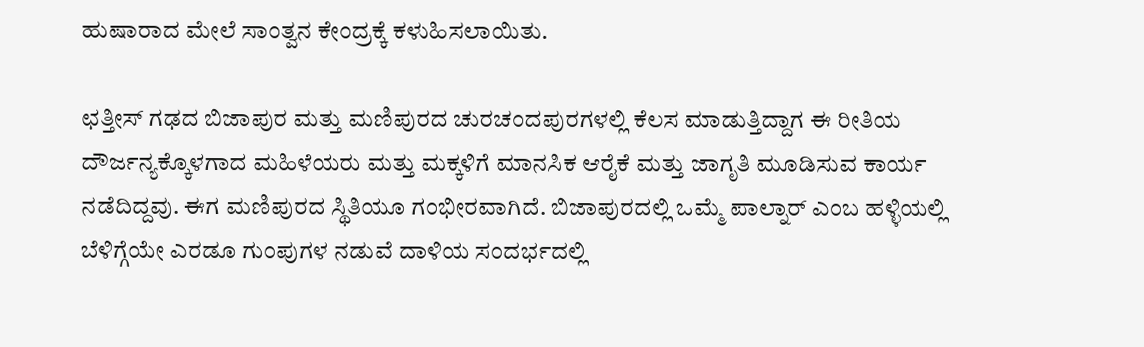ಹುಷಾರಾದ ಮೇಲೆ ಸಾಂತ್ವನ ಕೇಂದ್ರಕ್ಕೆ ಕಳುಹಿಸಲಾಯಿತು.

ಛತ್ತೀಸ್ ಗಢದ ಬಿಜಾಪುರ ಮತ್ತು ಮಣಿಪುರದ ಚುರಚಂದಪುರಗಳಲ್ಲಿ ಕೆಲಸ ಮಾಡುತ್ತಿದ್ದಾಗ ಈ ರೀತಿಯ ದೌರ್ಜನ್ಯಕ್ಕೊಳಗಾದ ಮಹಿಳೆಯರು ಮತ್ತು ಮಕ್ಕಳಿಗೆ ಮಾನಸಿಕ ಆರೈಕೆ ಮತ್ತು ಜಾಗೃತಿ ಮೂಡಿಸುವ ಕಾರ್ಯ ನಡೆದಿದ್ದವು. ಈಗ ಮಣಿಪುರದ ಸ್ಥಿತಿಯೂ ಗಂಭೀರವಾಗಿದೆ. ಬಿಜಾಪುರದಲ್ಲಿ ಒಮ್ಮೆ ಪಾಲ್ನಾರ್ ಎಂಬ ಹಳ್ಳಿಯಲ್ಲಿ ಬೆಳಿಗ್ಗೆಯೇ ಎರಡೂ ಗುಂಪುಗಳ ನಡುವೆ ದಾಳಿಯ ಸಂದರ್ಭದಲ್ಲಿ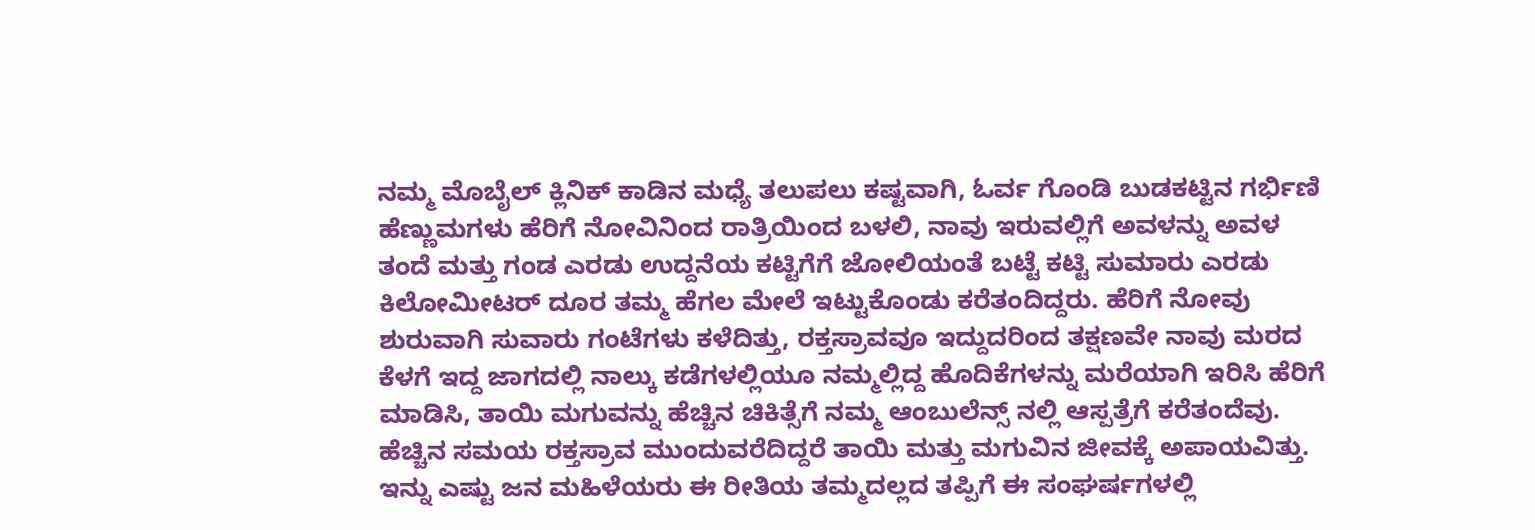ನಮ್ಮ ಮೊಬೈಲ್ ಕ್ಲಿನಿಕ್ ಕಾಡಿನ ಮಧ್ಯೆ ತಲುಪಲು ಕಷ್ಟವಾಗಿ, ಓರ್ವ ಗೊಂಡಿ ಬುಡಕಟ್ಟಿನ ಗರ್ಭಿಣಿ ಹೆಣ್ಣುಮಗಳು ಹೆರಿಗೆ ನೋವಿನಿಂದ ರಾತ್ರಿಯಿಂದ ಬಳಲಿ, ನಾವು ಇರುವಲ್ಲಿಗೆ ಅವಳನ್ನು ಅವಳ ತಂದೆ ಮತ್ತು ಗಂಡ ಎರಡು ಉದ್ದನೆಯ ಕಟ್ಟಿಗೆಗೆ ಜೋಲಿಯಂತೆ ಬಟ್ಟೆ ಕಟ್ಟಿ ಸುಮಾರು ಎರಡು ಕಿಲೋಮೀಟರ್ ದೂರ ತಮ್ಮ ಹೆಗಲ ಮೇಲೆ ಇಟ್ಟುಕೊಂಡು ಕರೆತಂದಿದ್ದರು. ಹೆರಿಗೆ ನೋವು ಶುರುವಾಗಿ ಸುವಾರು ಗಂಟೆಗಳು ಕಳೆದಿತ್ತು, ರಕ್ತಸ್ರಾವವೂ ಇದ್ದುದರಿಂದ ತಕ್ಷಣವೇ ನಾವು ಮರದ ಕೆಳಗೆ ಇದ್ದ ಜಾಗದಲ್ಲಿ ನಾಲ್ಕು ಕಡೆಗಳಲ್ಲಿಯೂ ನಮ್ಮಲ್ಲಿದ್ದ ಹೊದಿಕೆಗಳನ್ನು ಮರೆಯಾಗಿ ಇರಿಸಿ ಹೆರಿಗೆ ಮಾಡಿಸಿ, ತಾಯಿ ಮಗುವನ್ನು ಹೆಚ್ಚಿನ ಚಿಕಿತ್ಸೆಗೆ ನಮ್ಮ ಆಂಬುಲೆನ್ಸ್ ನಲ್ಲಿ ಆಸ್ಪತ್ರೆಗೆ ಕರೆತಂದೆವು. ಹೆಚ್ಚಿನ ಸಮಯ ರಕ್ತಸ್ರಾವ ಮುಂದುವರೆದಿದ್ದರೆ ತಾಯಿ ಮತ್ತು ಮಗುವಿನ ಜೀವಕ್ಕೆ ಅಪಾಯವಿತ್ತು. ಇನ್ನು ಎಷ್ಟು ಜನ ಮಹಿಳೆಯರು ಈ ರೀತಿಯ ತಮ್ಮದಲ್ಲದ ತಪ್ಪಿಗೆ ಈ ಸಂಘರ್ಷಗಳಲ್ಲಿ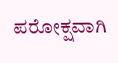ಪರೋಕ್ಷವಾಗಿ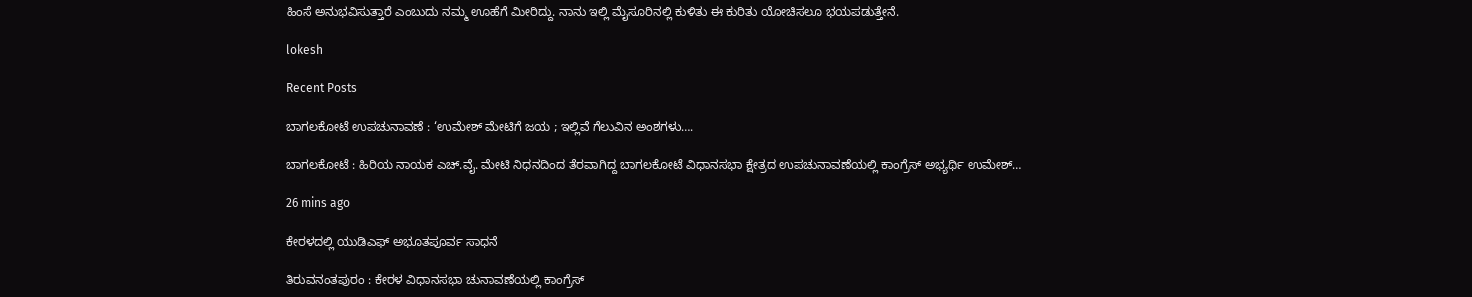ಹಿಂಸೆ ಅನುಭವಿಸುತ್ತಾರೆ ಎಂಬುದು ನಮ್ಮ ಊಹೆಗೆ ಮೀರಿದ್ದು. ನಾನು ಇಲ್ಲಿ ಮೈಸೂರಿನಲ್ಲಿ ಕುಳಿತು ಈ ಕುರಿತು ಯೋಚಿಸಲೂ ಭಯಪಡುತ್ತೇನೆ.

lokesh

Recent Posts

ಬಾಗಲಕೋಟೆ ಉಪಚುನಾವಣೆ : ‘ಉಮೇಶ್‌ ಮೇಟಿಗೆ ಜಯ ; ಇಲ್ಲಿವೆ ಗೆಲುವಿನ ಅಂಶಗಳು….

ಬಾಗಲಕೋಟೆ : ಹಿರಿಯ ನಾಯಕ ಎಚ್.ವೈ. ಮೇಟಿ ನಿಧನದಿಂದ ತೆರವಾಗಿದ್ದ ಬಾಗಲಕೋಟೆ ವಿಧಾನಸಭಾ ಕ್ಷೇತ್ರದ ಉಪಚುನಾವಣೆಯಲ್ಲಿ ಕಾಂಗ್ರೆಸ್ ಅಭ್ಯರ್ಥಿ ಉಮೇಶ್…

26 mins ago

ಕೇರಳದಲ್ಲಿ ಯುಡಿಎಫ್‌ ಅಭೂತಪೂರ್ವ ಸಾಧನೆ

ತಿರುವನಂತಪುರಂ : ಕೇರಳ ವಿಧಾನಸಭಾ ಚುನಾವಣೆಯಲ್ಲಿ ಕಾಂಗ್ರೆಸ್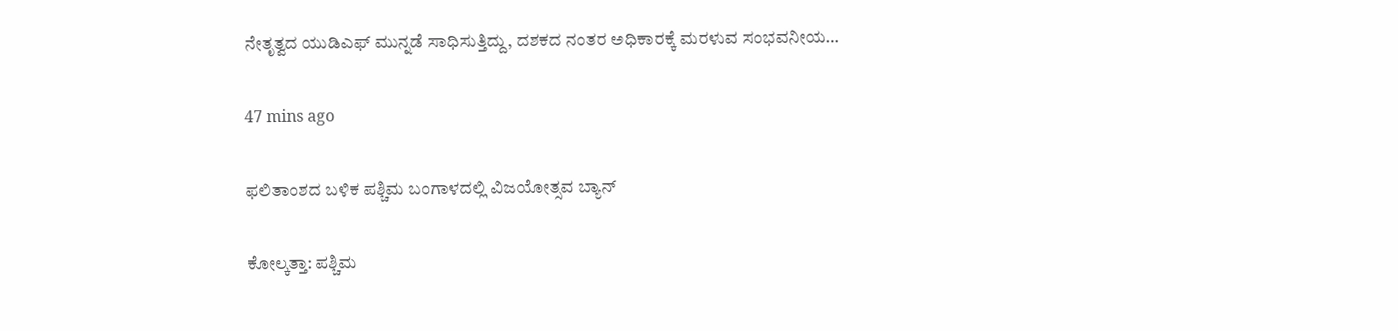ನೇತೃತ್ವದ ಯುಡಿಎಫ್ ಮುನ್ನಡೆ ಸಾಧಿಸುತ್ತಿದ್ದು, ದಶಕದ ನಂತರ ಅಧಿಕಾರಕ್ಕೆ ಮರಳುವ ಸಂಭವನೀಯ…

47 mins ago

ಫಲಿತಾಂಶದ ಬಳಿಕ ಪಶ್ಚಿಮ ಬಂಗಾಳದಲ್ಲಿ ವಿಜಯೋತ್ಸವ ಬ್ಯಾನ್‌

ಕೋಲ್ಕತ್ತಾ: ಪಶ್ಚಿಮ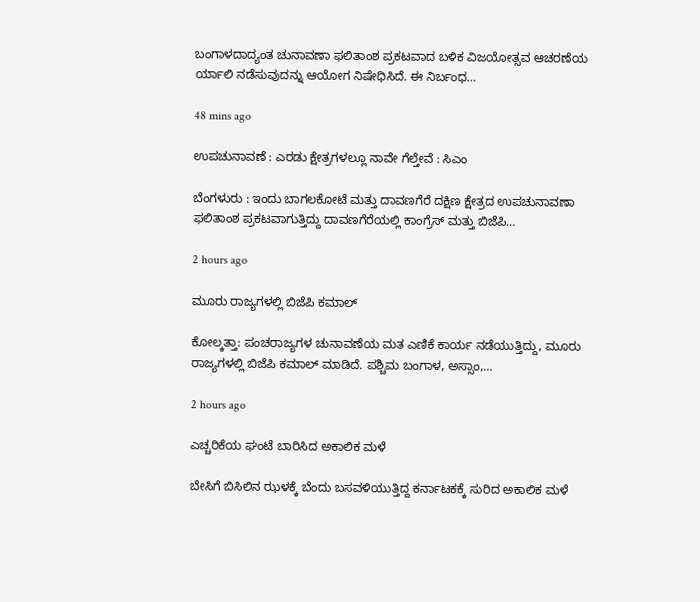ಬಂಗಾಳದಾದ್ಯಂತ ಚುನಾವಣಾ ಫಲಿತಾಂಶ ಪ್ರಕಟವಾದ ಬಳಿಕ ವಿಜಯೋತ್ಸವ ಆಚರಣೆಯ ರ್ಯಾಲಿ ನಡೆಸುವುದನ್ನು ಆಯೋಗ ನಿಷೇಧಿಸಿದೆ. ಈ ನಿರ್ಬಂಧ…

48 mins ago

ಉಪಚುನಾವಣೆ : ಎರಡು ಕ್ಷೇತ್ರಗಳಲ್ಲೂ ನಾವೇ ಗೆಲ್ತೇವೆ : ಸಿಎಂ

ಬೆಂಗಳುರು : ಇಂದು ಬಾಗಲಕೋಟೆ ಮತ್ತು ದಾವಣಗೆರೆ ದಕ್ಷಿಣ ಕ್ಷೇತ್ರದ ಉಪಚುನಾವಣಾ ಫಲಿತಾಂಶ ಪ್ರಕಟವಾಗುತ್ತಿದ್ದು ದಾವಣಗೆರೆಯಲ್ಲಿ ಕಾಂಗ್ರೆಸ್ ಮತ್ತು ಬಿಜೆಪಿ…

2 hours ago

ಮೂರು ರಾಜ್ಯಗಳಲ್ಲಿ ಬಿಜೆಪಿ ಕಮಾಲ್‌

ಕೋಲ್ಕತ್ತಾ: ಪಂಚರಾಜ್ಯಗಳ ಚುನಾವಣೆಯ ಮತ ಎಣಿಕೆ ಕಾರ್ಯ ನಡೆಯುತ್ತಿದ್ದು, ಮೂರು ರಾಜ್ಯಗಳಲ್ಲಿ ಬಿಜೆಪಿ ಕಮಾಲ್‌ ಮಾಡಿದೆ. ಪಶ್ಚಿಮ ಬಂಗಾಳ, ಅಸ್ಸಾಂ,…

2 hours ago

ಎಚ್ಚರಿಕೆಯ ಘಂಟೆ ಬಾರಿಸಿದ ಅಕಾಲಿಕ ಮಳೆ

ಬೇಸಿಗೆ ಬಿಸಿಲಿನ ಝಳಕ್ಕೆ ಬೆಂದು ಬಸವಳಿಯುತ್ತಿದ್ದ ಕರ್ನಾಟಕಕ್ಕೆ ಸುರಿದ ಅಕಾಲಿಕ ಮಳೆ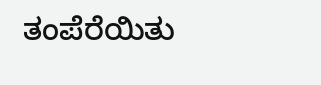ತಂಪೆರೆಯಿತು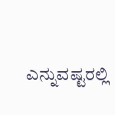ಎನ್ನುವಷ್ಟರಲ್ಲಿ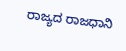ರಾಜ್ಯದ ರಾಜಧಾನಿ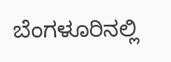ಬೆಂಗಳೂರಿನಲ್ಲಿ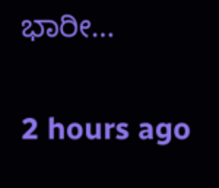ಭಾರೀ…

2 hours ago